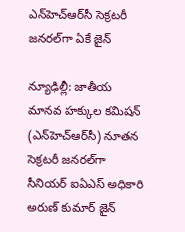ఎన్‌హెచ్‌ఆర్‌సీ సెక్రటరీ జనరల్‌గా ఏకే జైన్‌

న్యూఢిల్లీ: జాతీయ మానవ హక్కుల కమిషన్‌ (ఎన్‌హెచ్‌ఆర్‌సీ) నూతన సెక్రటరీ జనరల్‌గా సీనియర్‌ ఐఏఎస్‌ అధికారి అరుణ్‌ కుమార్‌ జైన్‌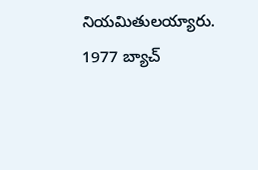నియమితులయ్యారు. 1977 బ్యాచ్‌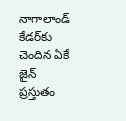నాగాలాండ్‌ కేడర్‌కు చెందిన ఏకే జైన్‌ ప్రస్తుతం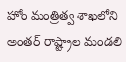హోం మంత్రిత్వ శాఖలోని అంతర్‌ రాష్ట్రాల మండలి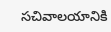సచివాలయానికి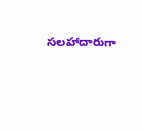సలహాదారుగా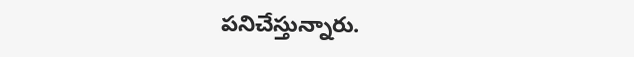పనిచేస్తున్నారు.